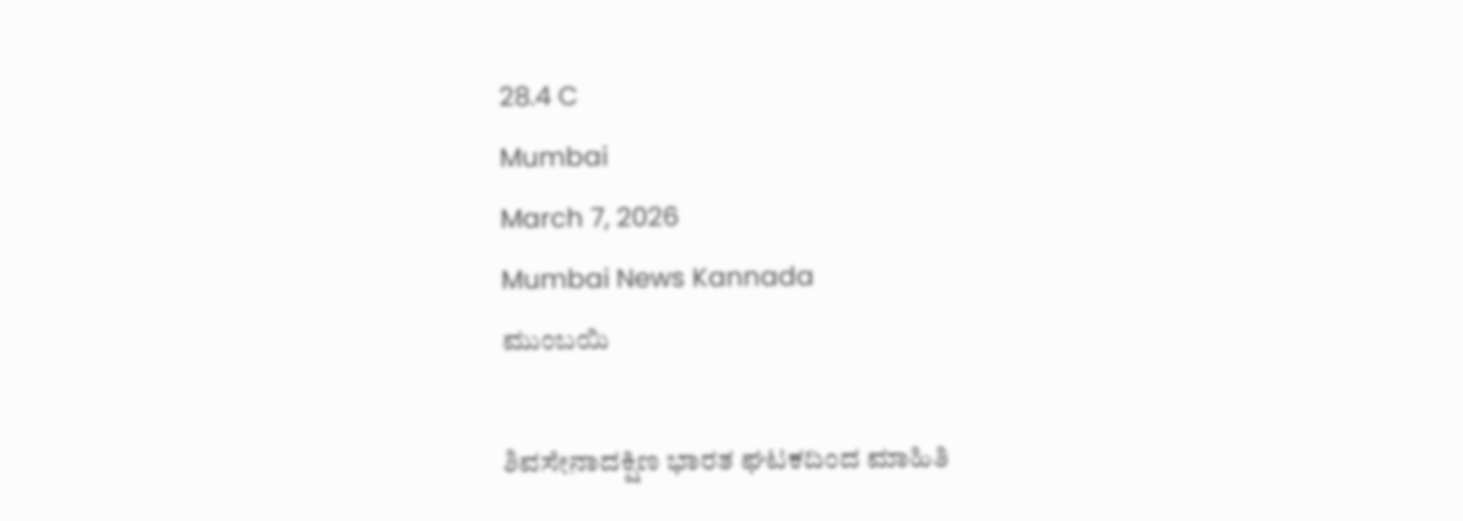28.4 C
Mumbai
March 7, 2026
Mumbai News Kannada
ಮುಂಬಯಿ

ಶಿವಸೇನಾದಕ್ಷಿಣ ಭಾರತ ಘಟಕದಿಂದ ಮಾಹಿತಿ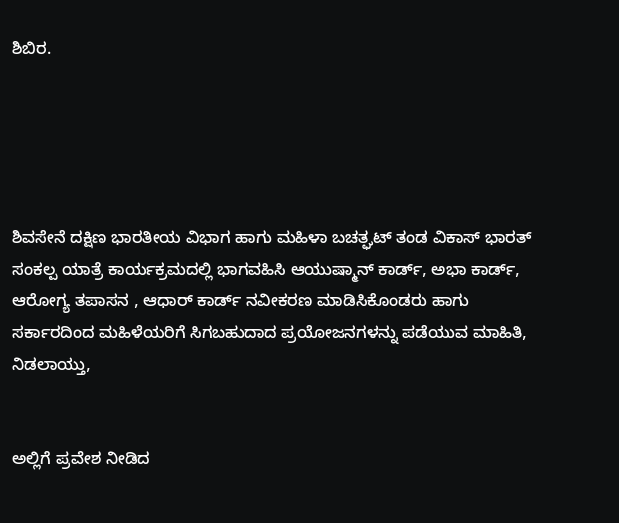ಶಿಬಿರ.





ಶಿವಸೇನೆ ದಕ್ಷಿಣ ಭಾರತೀಯ ವಿಭಾಗ ಹಾಗು ಮಹಿಳಾ ಬಚತ್ಘಟ್ ತಂಡ ವಿಕಾಸ್ ಭಾರತ್ ಸಂಕಲ್ಪ ಯಾತ್ರೆ ಕಾರ್ಯಕ್ರಮದಲ್ಲಿ ಭಾಗವಹಿಸಿ ಆಯುಷ್ಮಾನ್ ಕಾರ್ಡ್, ಅಭಾ ಕಾರ್ಡ್, ಆರೋಗ್ಯ ತಪಾಸನ , ಆಧಾರ್ ಕಾರ್ಡ್ ನವೀಕರಣ ಮಾಡಿಸಿಕೊಂಡರು ಹಾಗು ಸರ್ಕಾರದಿಂದ ಮಹಿಳೆಯರಿಗೆ ಸಿಗಬಹುದಾದ ಪ್ರಯೋಜನಗಳನ್ನು ಪಡೆಯುವ ಮಾಹಿತಿ, ನಿಡಲಾಯ್ತು,


ಅಲ್ಲಿಗೆ ಪ್ರವೇಶ ನೀಡಿದ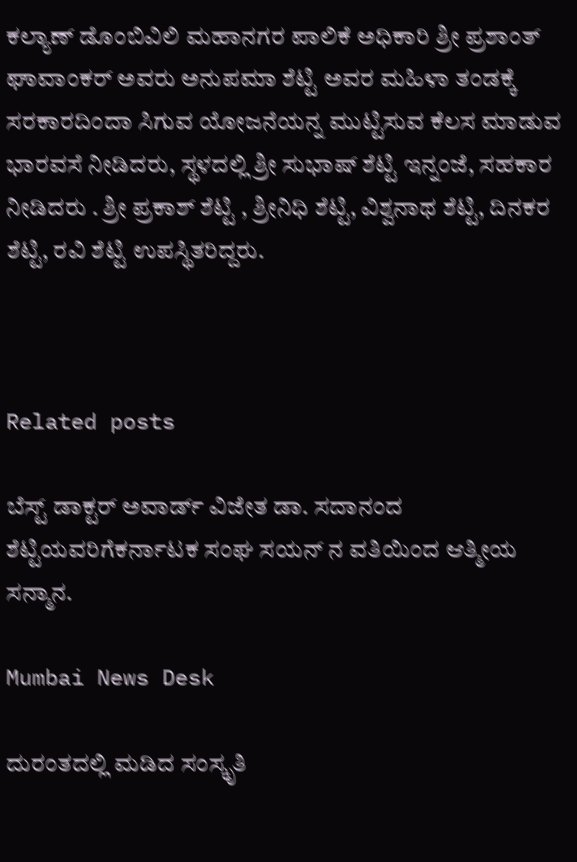ಕಲ್ಯಾಣ್ ಡೊಂಬಿವಿಲಿ ಮಹಾನಗರ ಪಾಲಿಕೆ ಅಧಿಕಾರಿ ಶ್ರೀ ಪ್ರಶಾಂತ್ ಘಾವಾಂಕರ್ ಅವರು ಅನುಪಮಾ ಶೆಟ್ಟಿ ಅವರ ಮಹಿಳಾ ತಂಡಕ್ಕೆ ಸರಕಾರದಿಂದಾ ಸಿಗುವ ಯೋಜನೆಯನ್ನ ಮುಟ್ಟಿಸುವ ಕೆಲಸ ಮಾಡುವ ಭಾರವಸೆ ನೀಡಿದರು, ಸ್ಥಳದಲ್ಲಿ ಶ್ರೀ ಸುಭಾಷ್ ಶೆಟ್ಟಿ ಇನ್ನಂಜೆ, ಸಹಕಾರ ನೀಡಿದರು . ಶ್ರೀ ಪ್ರಕಾಶ್ ಶೆಟ್ಟಿ , ಶ್ರೀನಿಧಿ ಶೆಟ್ಟಿ, ವಿಶ್ವನಾಥ ಶೆಟ್ಟಿ, ದಿನಕರ ಶೆಟ್ಟಿ, ರವಿ ಶೆಟ್ಟಿ ಉಪಸ್ಥಿತರಿದ್ದರು.



Related posts

ಬೆಸ್ಟ್ ಡಾಕ್ಟರ್ ಅವಾರ್ಡ್ ವಿಜೇತ ಡಾ. ಸದಾನಂದ ಶೆಟ್ಟಿಯವರಿಗೆಕರ್ನಾಟಕ ಸಂಘ ಸಯನ್ ನ ವತಿಯಿಂದ ಆತ್ಮೀಯ ಸನ್ಮಾನ.

Mumbai News Desk

ದುರಂತದಲ್ಲಿ ಮಡಿದ ಸಂಸ್ಕೃತಿ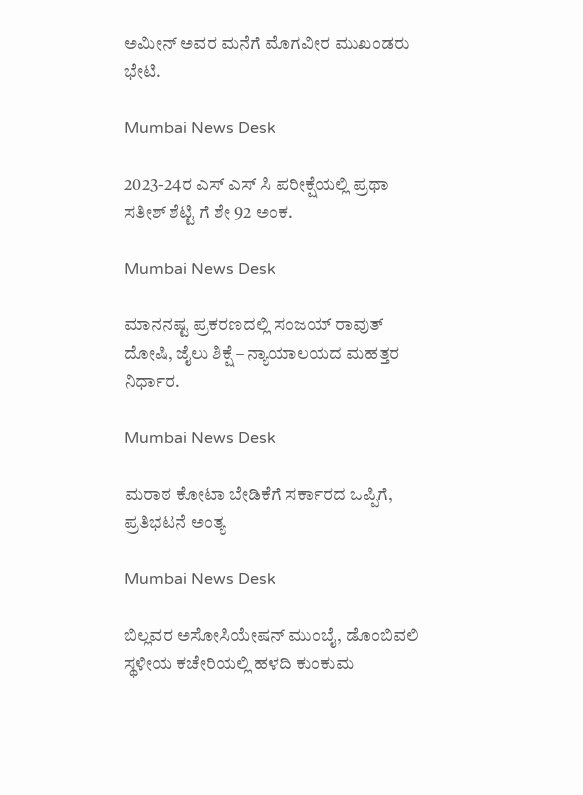ಅಮೀನ್ ಅವರ ಮನೆಗೆ ಮೊಗವೀರ ಮುಖಂಡರು ಭೇಟಿ.

Mumbai News Desk

2023-24ರ ಎಸ್ ಎಸ್ ಸಿ ಪರೀಕ್ಷೆಯಲ್ಲಿ ಪ್ರಥಾ ಸತೀಶ್ ಶೆಟ್ಟಿ ಗೆ ಶೇ 92 ಅಂಕ.

Mumbai News Desk

ಮಾನನಷ್ಟ ಪ್ರಕರಣದಲ್ಲಿ ಸಂಜಯ್ ರಾವುತ್ ದೋಷಿ, ಜೈಲು ಶಿಕ್ಷೆ – ನ್ಯಾಯಾಲಯದ ಮಹತ್ತರ ನಿರ್ಧಾರ.

Mumbai News Desk

ಮರಾಠ ಕೋಟಾ ಬೇಡಿಕೆಗೆ ಸರ್ಕಾರದ ಒಪ್ಪಿಗೆ, ಪ್ರತಿಭಟನೆ ಅಂತ್ಯ

Mumbai News Desk

ಬಿಲ್ಲವರ ಅಸೋಸಿಯೇಷನ್ ಮುಂಬೈ, ಡೊಂಬಿವಲಿ ಸ್ಥಳೀಯ ಕಚೇರಿಯಲ್ಲಿ ಹಳದಿ ಕುಂಕುಮ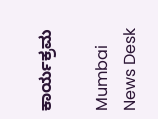ಕಾರ್ಯಕ್ರಮ

Mumbai News Desk